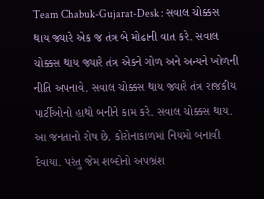Team Chabuk-Gujarat-Desk : સવાલ ચોક્કસ થાય જ્યારે એક જ તંત્ર બે મોઢાની વાત કરે. સવાલ ચોક્કસ થાય જ્યારે તંત્ર એકને ગોળ અને અન્યને ખોળની નીતિ અપનાવે. સવાલ ચોક્કસ થાય જ્યારે તંત્ર રાજકીય પાર્ટીઓનો હાથો બનીને કામ કરે. સવાલ ચોક્કસ થાય.
આ જનતાનો રોષ છે. કોરોનાકાળમાં નિયમો બનાવી દેવાયા. પરંતુ જેમ શબ્દોનો અપભ્રંશ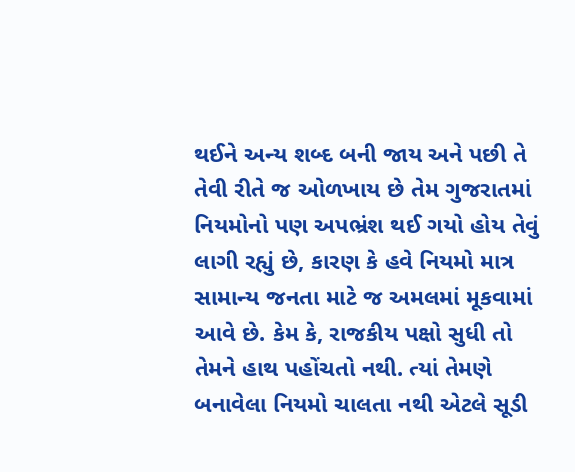થઈને અન્ય શબ્દ બની જાય અને પછી તે તેવી રીતે જ ઓળખાય છે તેમ ગુજરાતમાં નિયમોનો પણ અપભ્રંશ થઈ ગયો હોય તેવું લાગી રહ્યું છે, કારણ કે હવે નિયમો માત્ર સામાન્ય જનતા માટે જ અમલમાં મૂકવામાં આવે છે. કેમ કે, રાજકીય પક્ષો સુધી તો તેમને હાથ પહોંચતો નથી. ત્યાં તેમણે બનાવેલા નિયમો ચાલતા નથી એટલે સૂડી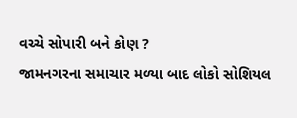વચ્ચે સોપારી બને કોણ ?
જામનગરના સમાચાર મળ્યા બાદ લોકો સોશિયલ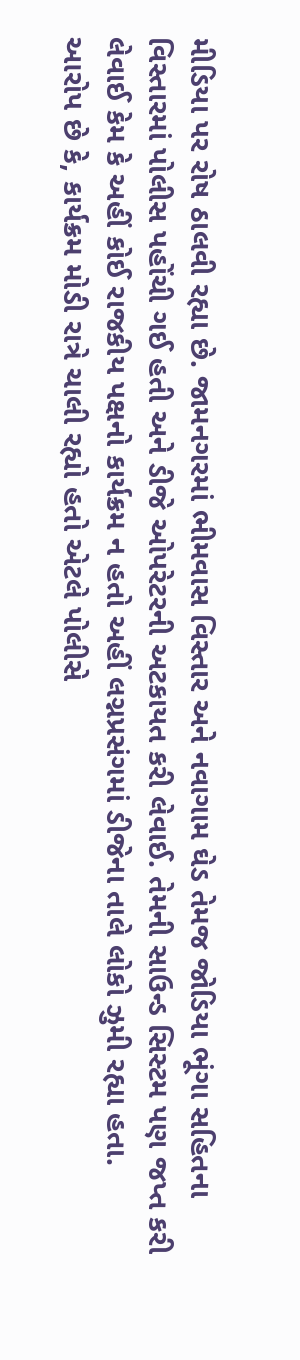મીડિયા પર રોષ ઠાલવી રહ્યા છે. જામનગરમાં ભીમવાસ વિસ્તાર અને નવાગામ ઘેડ તેમજ જોડિયા ભૂંગા સહિતના વિસ્તારમાં પોલીસ પહોંચી ગઈ હતી અને ડીજે ઓપરેટરની અટકાયત કરી લેવાઈ. તેમની સાઉન્ડ સિસ્ટમ પણ જપ્ત કરી લેવાઈ કેમ કે અહીં કોઈ રાજકીય પક્ષનો કાર્યક્રમ ન હતો અહીં લગ્નપ્રસંગમાં ડીજેના તાલે લોકો ઝુમી રહ્યા હતા.
આરોપ છે કે, કાર્યક્રમ મોડી રાત્રે ચાલી રહ્યો હતો એટલે પોલીસે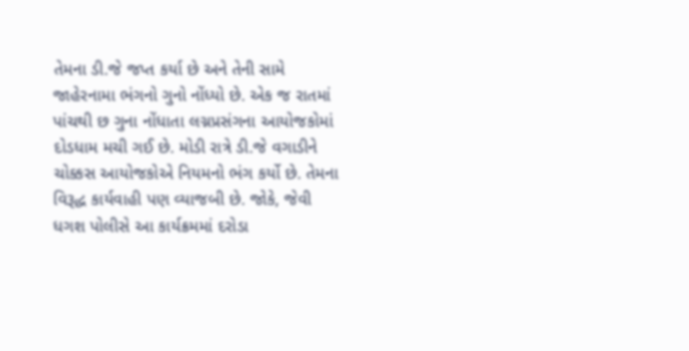તેમના ડી.જે જપ્ત કર્યા છે અને તેની સામે જાહેરનામા ભંગનો ગુનો નોંધ્યો છે. એક જ રાતમાં પાંચથી છ ગુના નોંધાતા લગ્નપ્રસંગના આયોજકોમાં દોડધામ મચી ગઈ છે. મોડી રાત્રે ડી.જે વગાડીને ચોક્કસ આયોજકોએ નિયમનો ભંગ કર્યો છે. તેમના વિરૂદ્ધ કાર્યવાહી પણ વ્યાજબી છે. જોકે, જેવી ધગશ પોલીસે આ કાર્યક્રમમાં દરોડા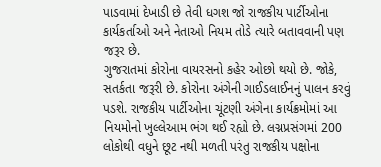પાડવામાં દેખાડી છે તેવી ધગશ જો રાજકીય પાર્ટીઓના કાર્યકર્તાઓ અને નેતાઓ નિયમ તોડે ત્યારે બતાવવાની પણ જરૂર છે.
ગુજરાતમાં કોરોના વાયરસનો કહેર ઓછો થયો છે. જોકે, સતર્કતા જરૂરી છે. કોરોના અંગેની ગાઈડલાઈનનું પાલન કરવું પડશે. રાજકીય પાર્ટીઓના ચૂંટણી અંગેના કાર્યક્રમોમાં આ નિયમોનો ખુલ્લેઆમ ભંગ થઈ રહ્યો છે. લગ્નપ્રસંગમાં 200 લોકોથી વધુને છૂટ નથી મળતી પરંતુ રાજકીય પક્ષોના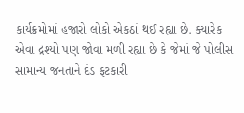કાર્યક્રમોમાં હજારો લોકો એકઠાં થઈ રહ્યા છે. ક્યારેક એવા દ્રશ્યો પણ જોવા મળી રહ્યા છે કે જેમાં જે પોલીસ સામાન્ય જનતાને દંડ ફટકારી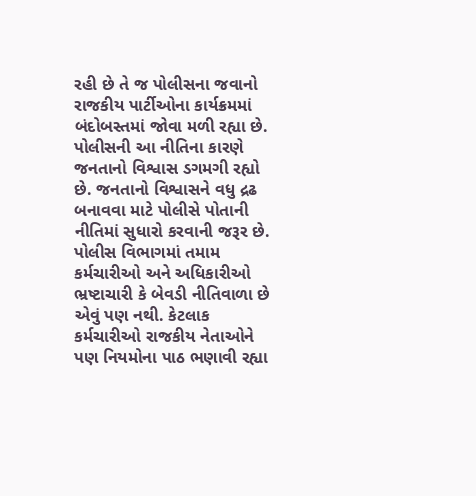રહી છે તે જ પોલીસના જવાનો રાજકીય પાર્ટીઓના કાર્યક્રમમાં બંદોબસ્તમાં જોવા મળી રહ્યા છે.
પોલીસની આ નીતિના કારણે જનતાનો વિશ્વાસ ડગમગી રહ્યો છે. જનતાનો વિશ્વાસને વધુ દ્રઢ બનાવવા માટે પોલીસે પોતાની નીતિમાં સુધારો કરવાની જરૂર છે. પોલીસ વિભાગમાં તમામ કર્મચારીઓ અને અધિકારીઓ ભ્રષ્ટાચારી કે બેવડી નીતિવાળા છે એવું પણ નથી. કેટલાક કર્મચારીઓ રાજકીય નેતાઓને પણ નિયમોના પાઠ ભણાવી રહ્યા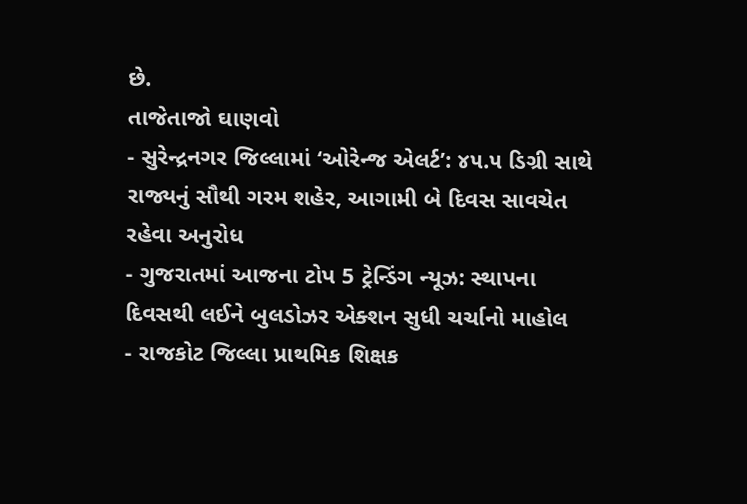છે.
તાજેતાજો ઘાણવો
- સુરેન્દ્રનગર જિલ્લામાં ‘ઓરેન્જ એલર્ટ’: ૪૫.૫ ડિગ્રી સાથે રાજ્યનું સૌથી ગરમ શહેર, આગામી બે દિવસ સાવચેત રહેવા અનુરોધ
- ગુજરાતમાં આજના ટોપ 5 ટ્રેન્ડિંગ ન્યૂઝ: સ્થાપના દિવસથી લઈને બુલડોઝર એક્શન સુધી ચર્ચાનો માહોલ
- રાજકોટ જિલ્લા પ્રાથમિક શિક્ષક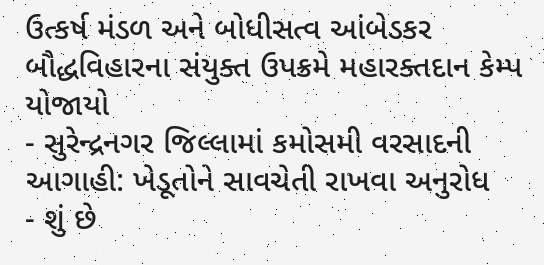ઉત્કર્ષ મંડળ અને બોધીસત્વ આંબેડકર બૌદ્ધવિહારના સંયુક્ત ઉપક્રમે મહારક્તદાન કેમ્પ યોજાયો
- સુરેન્દ્રનગર જિલ્લામાં કમોસમી વરસાદની આગાહી: ખેડૂતોને સાવચેતી રાખવા અનુરોધ
- શું છે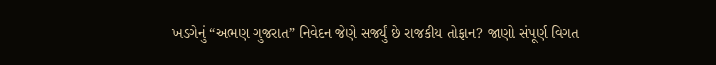ખડગેનું “અભણ ગુજરાત” નિવેદન જેણે સર્જ્યું છે રાજકીય તોફાન? જાણો સંપૂર્ણ વિગત